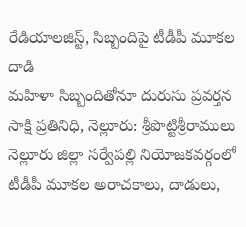రేడియాలజిస్ట్, సిబ్బందిపై టీడీపీ మూకల దాడి
మహిళా సిబ్బందితోనూ దురుసు ప్రవర్తన
సాక్షి ప్రతినిధి, నెల్లూరు: శ్రీపొట్టిశ్రీరాములు నెల్లూరు జిల్లా సర్వేపల్లి నియోజకవర్గంలో టీడీపీ మూకల అరాచకాలు, దాడులు,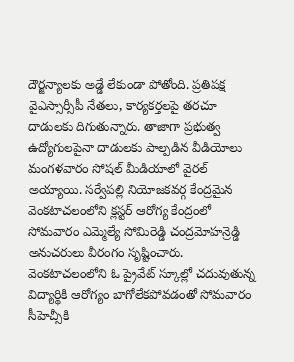దౌర్జన్యాలకు అడ్డే లేకుండా పోతోంది. ప్రతిపక్ష వైఎస్సార్సీపీ నేతలు, కార్యకర్తలపై తరచూ దాడులకు దిగుతున్నారు. తాజాగా ప్రభుత్వ ఉద్యోగులపైనా దాడులకు పాల్పడిన వీడియోలు మంగళవారం సోషల్ మీడియాలో వైరల్ అయ్యాయి. సర్వేపల్లి నియోజకవర్గ కేంద్రమైన వెంకటాచలంలోని క్లస్టర్ ఆరోగ్య కేంద్రంలో సోమవారం ఎమ్మెల్యే సోమిరెడ్డి చంద్రమోహన్రెడ్డి అనుచరులు వీరంగం సృష్టించారు.
వెంకటాచలంలోని ఓ ప్రైవేట్ స్కూల్లో చదువుతున్న విద్యార్థికి ఆరోగ్యం బాగోలేకపోవడంతో సోమవారం సీహెచ్సీకి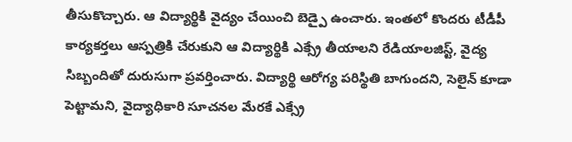తీసుకొచ్చారు. ఆ విద్యార్థికి వైద్యం చేయించి బెడ్పై ఉంచారు. ఇంతలో కొందరు టీడీపీ కార్యకర్తలు ఆస్పత్రికి చేరుకుని ఆ విద్యార్థికి ఎక్స్రే తీయాలని రేడియాలజిస్ట్, వైద్య సిబ్బందితో దురుసుగా ప్రవర్తించారు. విద్యార్థి ఆరోగ్య పరిస్థితి బాగుందని, సెలైన్ కూడా పెట్టామని, వైద్యాధికారి సూచనల మేరకే ఎక్స్రే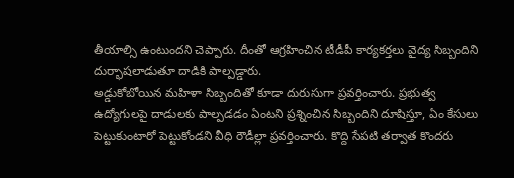తీయాల్సి ఉంటుందని చెప్పారు. దీంతో ఆగ్రహించిన టీడీపీ కార్యకర్తలు వైద్య సిబ్బందిని దుర్భాషలాడుతూ దాడికి పాల్పడ్డారు.
అడ్డుకోబోయిన మహిళా సిబ్బందితో కూడా దురుసుగా ప్రవర్తించారు. ప్రభుత్వ ఉద్యోగులపై దాడులకు పాల్పడడం ఏంటని ప్రశ్నించిన సిబ్బందిని దూషిస్తూ, ఏం కేసులు పెట్టుకుంటారో పెట్టుకోండని వీధి రౌడీల్లా ప్రవర్తించారు. కొద్ది సేపటి తర్వాత కొందరు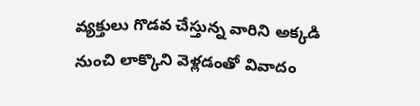వ్యక్తులు గొడవ చేస్తున్న వారిని అక్కడి నుంచి లాక్కొని వెళ్లడంతో వివాదం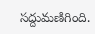సద్దుమణిగింది.